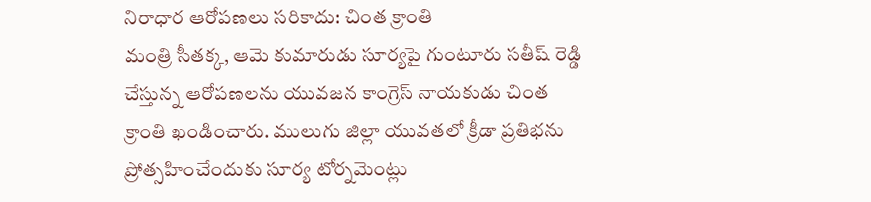నిరాధార ఆరోపణలు సరికాదు: చింత క్రాంతి
మంత్రి సీతక్క, ఆమె కుమారుడు సూర్యపై గుంటూరు సతీష్ రెడ్డి చేస్తున్న ఆరోపణలను యువజన కాంగ్రెస్ నాయకుడు చింత క్రాంతి ఖండించారు. ములుగు జిల్లా యువతలో క్రీడా ప్రతిభను ప్రోత్సహించేందుకు సూర్య టోర్నమెంట్లు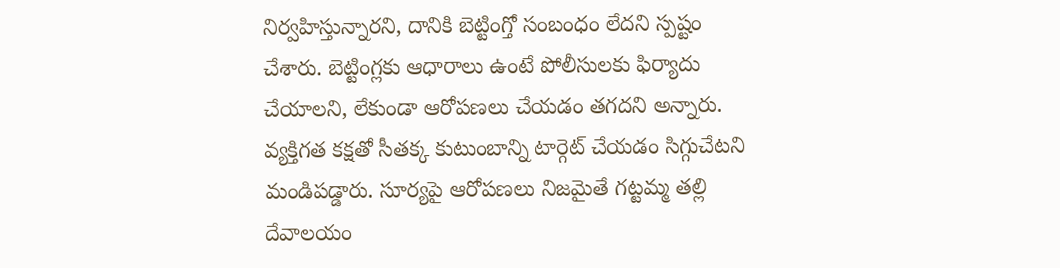నిర్వహిస్తున్నారని, దానికి బెట్టింగ్తో సంబంధం లేదని స్పష్టం చేశారు. బెట్టింగ్లకు ఆధారాలు ఉంటే పోలీసులకు ఫిర్యాదు చేయాలని, లేకుండా ఆరోపణలు చేయడం తగదని అన్నారు. వ్యక్తిగత కక్షతో సీతక్క కుటుంబాన్ని టార్గెట్ చేయడం సిగ్గుచేటని మండిపడ్డారు. సూర్యపై ఆరోపణలు నిజమైతే గట్టమ్మ తల్లి దేవాలయం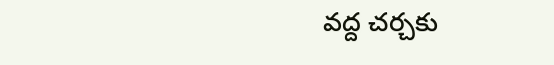వద్ద చర్చకు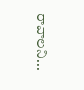రావాలని...